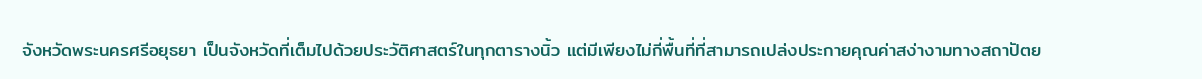จังหวัดพระนครศรีอยุธยา เป็นจังหวัดที่เต็มไปด้วยประวัติศาสตร์ในทุกตารางนิ้ว แต่มีเพียงไม่กี่พื้นที่ที่สามารถเปล่งประกายคุณค่าสง่างามทางสถาปัตย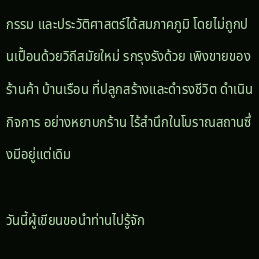กรรม และประวัติศาสตร์ได้สมภาคภูมิ โดยไม่ถูกปนเปื้อนด้วยวิถีสมัยใหม่ รกรุงรังด้วย เพิงขายของ ร้านค้า บ้านเรือน ที่ปลูกสร้างและดำรงชีวิต ดำเนินกิจการ อย่างหยาบกร้าน ไร้สำนึกในโบราณสถานซึ่งมีอยู่แต่เดิม

วันนี้ผู้เขียนขอนำท่านไปรู้จัก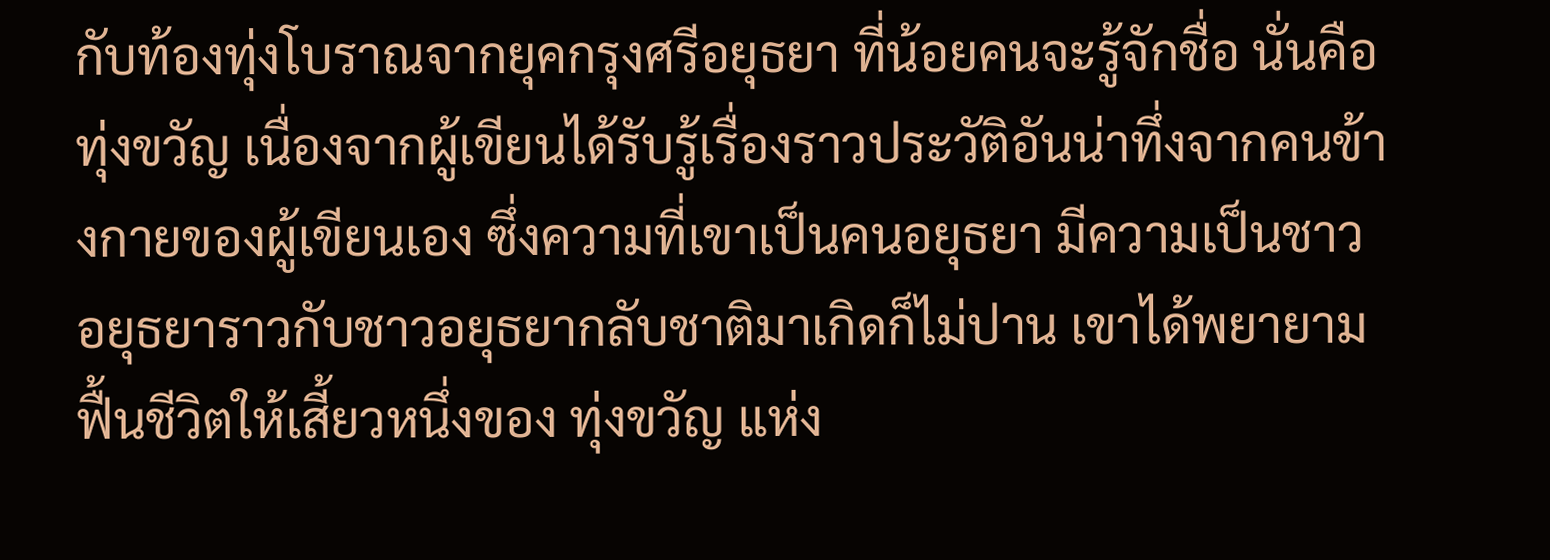กับท้องทุ่งโบราณจากยุคกรุงศรีอยุธยา ที่น้อยคนจะรู้จักชื่อ นั่นคือ  ทุ่งขวัญ เนื่องจากผู้เขียนได้รับรู้เรื่องราวประวัติอันน่าทึ่งจากคนข้างกายของผู้เขียนเอง ซึ่งความที่เขาเป็นคนอยุธยา มีความเป็นชาวอยุธยาราวกับชาวอยุธยากลับชาติมาเกิดก็ไม่ปาน เขาได้พยายามฟื้นชีวิตให้เสี้ยวหนึ่งของ ทุ่งขวัญ แห่ง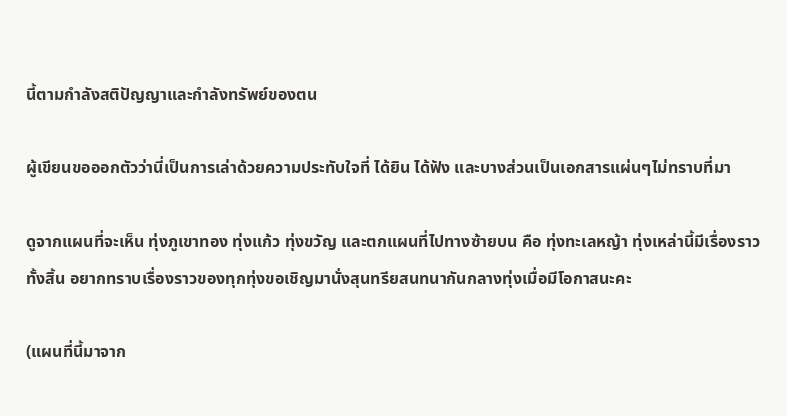นี้ตามกำลังสติปัญญาและกำลังทรัพย์ของตน

ผู้เขียนขอออกตัวว่านี่เป็นการเล่าด้วยความประทับใจที่ ได้ยิน ได้ฟัง และบางส่วนเป็นเอกสารแผ่นๆไม่ทราบที่มา

ดูจากแผนที่จะเห็น ทุ่งภูเขาทอง ทุ่งแก้ว ทุ่งขวัญ และตกแผนที่ไปทางซ้ายบน คือ ทุ่งทะเลหญ้า ทุ่งเหล่านี้มีเรื่องราวทั้งสิ้น อยากทราบเรื่องราวของทุกทุ่งขอเชิญมานั่งสุนทรียสนทนากันกลางทุ่งเมื่อมีโอกาสนะคะ

(แผนที่นี้มาจาก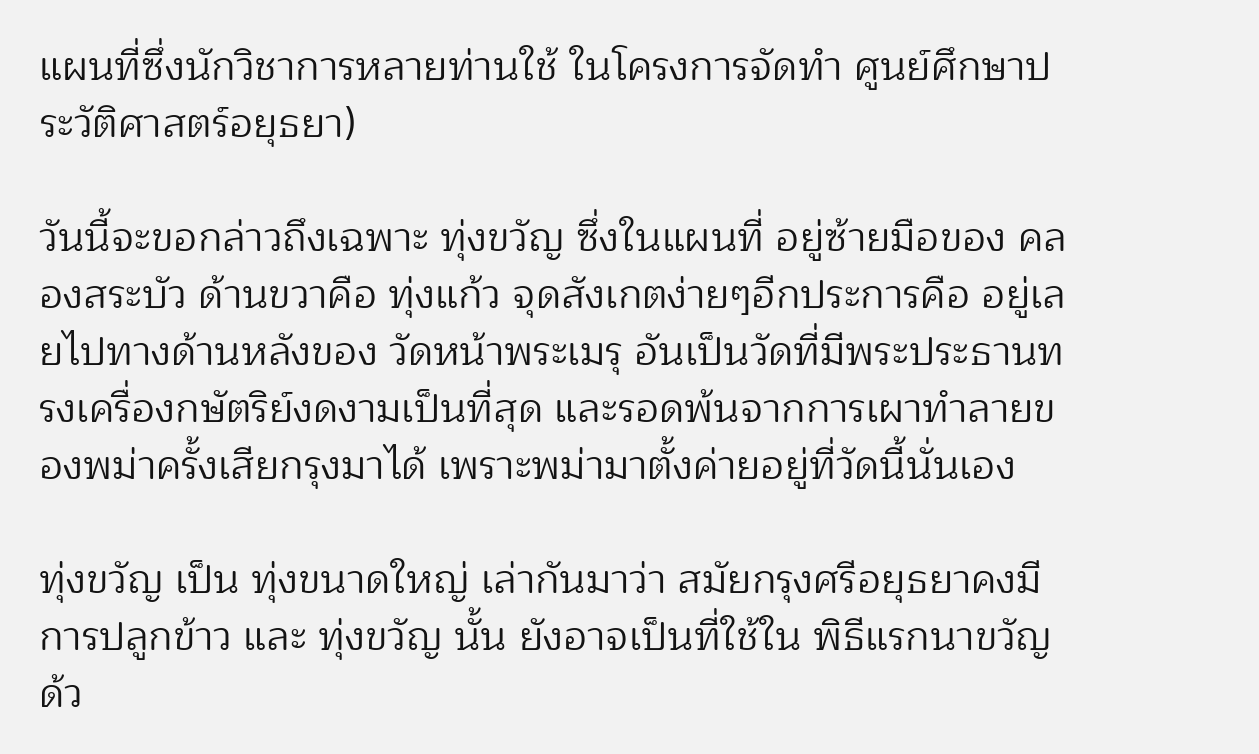แผนที่ซึ่งนักวิชาการหลายท่านใช้ ในโครงการจัดทำ ศูนย์ศึกษาประวัติศาสตร์อยุธยา)

วันนี้จะขอกล่าวถึงเฉพาะ ทุ่งขวัญ ซึ่งในแผนที่ อยู่ซ้ายมือของ คลองสระบัว ด้านขวาคือ ทุ่งแก้ว จุดสังเกตง่ายๆอีกประการคือ อยู่เลยไปทางด้านหลังของ วัดหน้าพระเมรุ อันเป็นวัดที่มีพระประธานทรงเครื่องกษัตริย์งดงามเป็นที่สุด และรอดพ้นจากการเผาทำลายของพม่าครั้งเสียกรุงมาได้ เพราะพม่ามาตั้งค่ายอยู่ที่วัดนี้นั่นเอง

ทุ่งขวัญ เป็น ทุ่งขนาดใหญ่ เล่ากันมาว่า สมัยกรุงศรีอยุธยาคงมีการปลูกข้าว และ ทุ่งขวัญ นั้น ยังอาจเป็นที่ใช้ใน พิธีแรกนาขวัญ ด้ว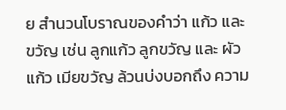ย สำนวนโบราณของคำว่า แก้ว และ ขวัญ เช่น ลูกแก้ว ลูกขวัญ และ ผัวแก้ว เมียขวัญ ล้วนบ่งบอกถึง ความ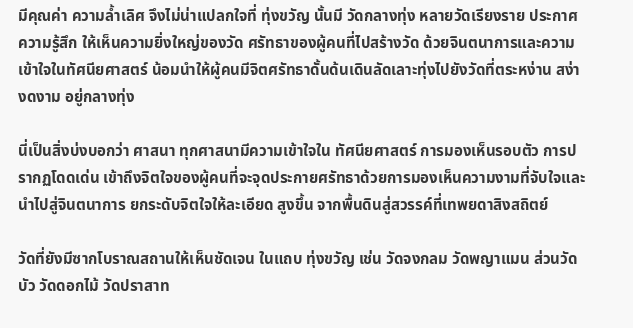มีคุณค่า ความล้ำเลิศ จึงไม่น่าแปลกใจที่ ทุ่งขวัญ นั้นมี วัดกลางทุ่ง หลายวัดเรียงราย ประกาศความรู้สึก ให้เห็นความยิ่งใหญ่ของวัด ศรัทธาของผู้คนที่ไปสร้างวัด ด้วยจินตนาการและความเข้าใจในทัศนียศาสตร์ น้อมนำให้ผู้คนมีจิตศรัทธาดั้นด้นเดินลัดเลาะทุ่งไปยังวัดที่ตระหง่าน สง่างดงาม อยู่กลางทุ่ง

นี่เป็นสิ่งบ่งบอกว่า ศาสนา ทุกศาสนามีความเข้าใจใน ทัศนียศาสตร์ การมองเห็นรอบตัว การปรากฏโดดเด่น เข้าถึงจิตใจของผู้คนที่จะจุดประกายศรัทธาด้วยการมองเห็นความงามที่จับใจและนำไปสู่จินตนาการ ยกระดับจิตใจให้ละเอียด สูงขึ้น จากพื้นดินสู่สวรรค์ที่เทพยดาสิงสถิตย์

วัดที่ยังมีซากโบราณสถานให้เห็นชัดเจน ในแถบ ทุ่งขวัญ เช่น วัดจงกลม วัดพญาแมน ส่วนวัดบัว วัดดอกไม้ วัดปราสาท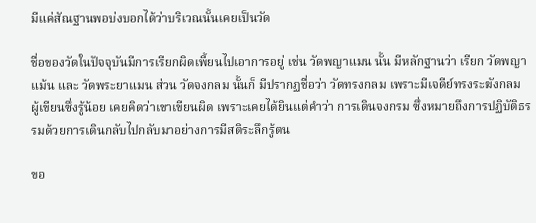มีแค่สัณฐานพอบ่งบอกได้ว่าบริเวณนั้นเคยเป็นวัด

ชื่อของวัดในปัจจุบันมีการเรียกผิดเพี้ยนไปเอาการอยู่ เช่น วัดพญาแมน นั้น มีหลักฐานว่า เรียก วัดพญาแม้น และ วัดพระยาแมน ส่วน วัดจงกลม นั้นก็ มีปรากฏชื่อว่า วัดทรงกลม เพราะมีเจดีย์ทรงระฆังกลม ผู้เขียนซึ่งรู้น้อย เคยคิดว่าเขาเขียนผิด เพราะเคยได้ยินแต่คำว่า การเดินจงกรม ซึ่งหมายถึงการปฏิบัติธรรมด้วยการเดินกลับไปกลับมาอย่างการมีสติระลึกรู้ตน

ขอ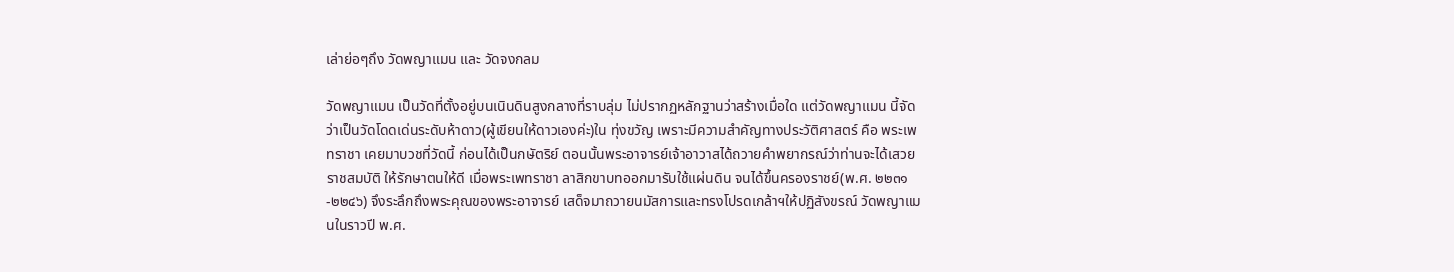เล่าย่อๆถึง วัดพญาแมน และ วัดจงกลม

วัดพญาแมน เป็นวัดที่ตั้งอยู่บนเนินดินสูงกลางที่ราบลุ่ม ไม่ปรากฏหลักฐานว่าสร้างเมื่อใด แต่วัดพญาแมน นี้จัดว่าเป็นวัดโดดเด่นระดับห้าดาว(ผู้เขียนให้ดาวเองค่ะ)ใน ทุ่งขวัญ เพราะมีความสำคัญทางประวัติศาสตร์ คือ พระเพทราชา เคยมาบวชที่วัดนี้ ก่อนได้เป็นกษัตริย์ ตอนนั้นพระอาจารย์เจ้าอาวาสได้ถวายคำพยากรณ์ว่าท่านจะได้เสวยราชสมบัติ ให้รักษาตนให้ดี เมื่อพระเพทราชา ลาสิกขาบทออกมารับใช้แผ่นดิน จนได้ขึ้นครองราชย์(พ.ศ. ๒๒๓๑-๒๒๔๖) จึงระลึกถึงพระคุณของพระอาจารย์ เสด็จมาถวายนมัสการและทรงโปรดเกล้าฯให้ปฏิสังขรณ์ วัดพญาแมนในราวปี พ.ศ.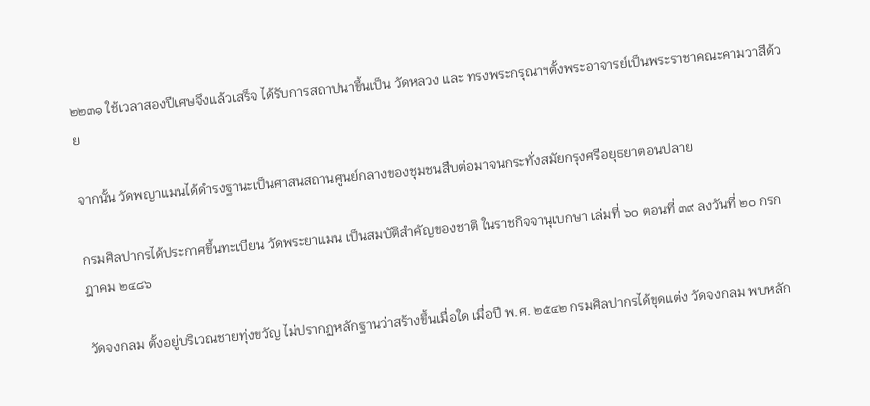๒๒๓๑ ใช้เวลาสองปีเศษจึงแล้วเสร็จ ได้รับการสถาปนาขึ้นเป็น วัดหลวง และ ทรงพระกรุณาฯตั้งพระอาจารย์เป็นพระราชาคณะคามวาสีด้วย

จากนั้น วัดพญาแมนได้ดำรงฐานะเป็นศาสนสถานศูนย์กลางของชุมชนสืบต่อมาจนกระทั่งสมัยกรุงศรีอยุธยาตอนปลาย

กรมศิลปากรได้ประกาศขึ้นทะเบียน วัดพระยาแมน เป็นสมบัติสำคัญของชาติ ในราชกิจจานุเบกษา เล่มที่ ๖๐ ตอนที่ ๓๙ ลงวันที่ ๒๐ กรกฎาคม ๒๔๘๖

วัดจงกลม ตั้งอยู่บริเวณชายทุ่งขวัญ ไม่ปรากฏหลักฐานว่าสร้างขึ้นเมื่อใด เมื่อปี พ.ศ. ๒๕๔๒ กรมศิลปากรได้ขุดแต่ง วัดจงกลม พบหลัก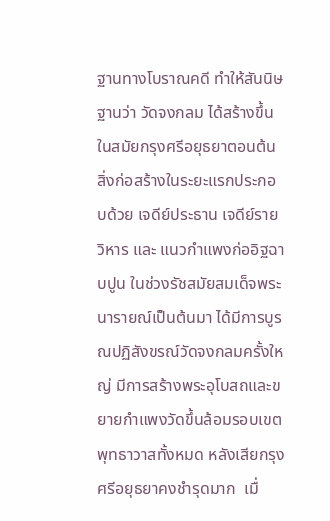ฐานทางโบราณคดี ทำให้สันนิษฐานว่า วัดจงกลม ได้สร้างขึ้นในสมัยกรุงศรีอยุธยาตอนต้น สิ่งก่อสร้างในระยะแรกประกอบด้วย เจดีย์ประธาน เจดีย์ราย วิหาร และ แนวกำแพงก่ออิฐฉาบปูน ในช่วงรัชสมัยสมเด็จพระนารายณ์เป็นต้นมา ได้มีการบูรณปฏิสังขรณ์วัดจงกลมครั้งใหญ่ มีการสร้างพระอุโบสถและขยายกำแพงวัดขึ้นล้อมรอบเขตพุทธาวาสทั้งหมด หลังเสียกรุงศรีอยุธยาคงชำรุดมาก  เมื่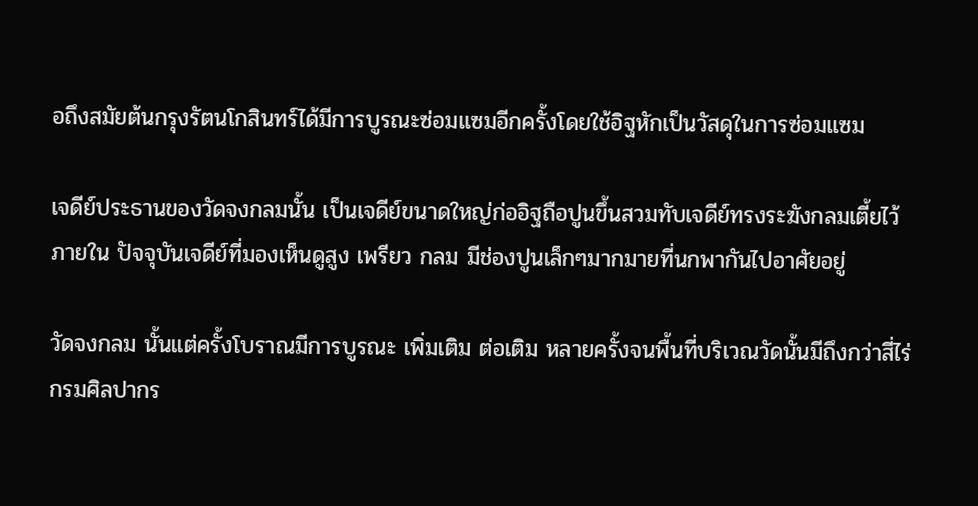อถึงสมัยต้นกรุงรัตนโกสินทร์ได้มีการบูรณะซ่อมแซมอีกครั้งโดยใช้อิฐหักเป็นวัสดุในการซ่อมแซม

เจดีย์ประธานของวัดจงกลมนั้น เป็นเจดีย์ขนาดใหญ่ก่ออิฐถือปูนขึ้นสวมทับเจดีย์ทรงระฆังกลมเตี้ยไว้ภายใน ปัจจุบันเจดีย์ที่มองเห็นดูสูง เพรียว กลม มีช่องปูนเล็กๆมากมายที่นกพากันไปอาศัยอยู่

วัดจงกลม นั้นแต่ครั้งโบราณมีการบูรณะ เพิ่มเติม ต่อเติม หลายครั้งจนพื้นที่บริเวณวัดนั้นมีถึงกว่าสี่ไร่ กรมศิลปากร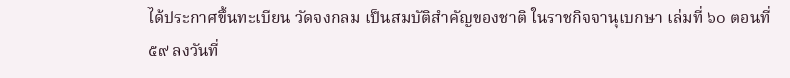ได้ประกาศขึ้นทะเบียน วัดจงกลม เป็นสมบัติสำคัญของชาติ ในราชกิจจานุเบกษา เล่มที่ ๖๐ ตอนที่ ๕๙ ลงวันที่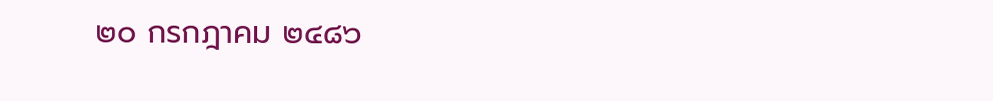๒๐ กรกฎาคม ๒๔๘๖